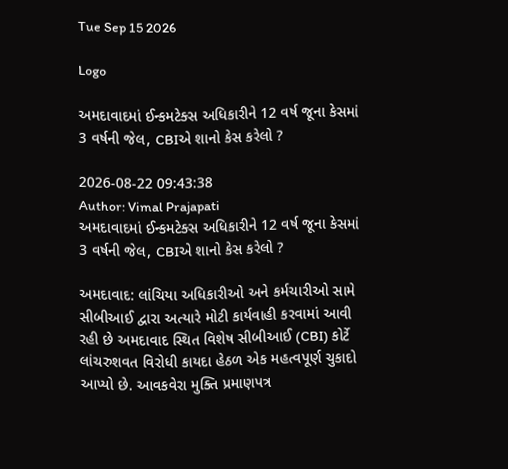Tue Sep 15 2026

Logo

અમદાવાદમાં ઈન્કમટેક્સ અધિકારીને 12 વર્ષ જૂના કેસમાં 3 વર્ષની જેલ, CBIએ શાનો કેસ કરેલો ?

2026-08-22 09:43:38
Author: Vimal Prajapati
અમદાવાદમાં ઈન્કમટેક્સ અધિકારીને 12 વર્ષ જૂના કેસમાં 3 વર્ષની જેલ, CBIએ શાનો કેસ કરેલો ?

અમદાવાદ: લાંચિયા અધિકારીઓ અને કર્મચારીઓ સામે સીબીઆઈ દ્વારા અત્યારે મોટી કાર્યવાહી કરવામાં આવી રહી છે અમદાવાદ સ્થિત વિશેષ સીબીઆઈ (CBI) કોર્ટે લાંચરુશવત વિરોધી કાયદા હેઠળ એક મહત્વપૂર્ણ ચુકાદો આપ્યો છે. આવકવેરા મુક્તિ પ્રમાણપત્ર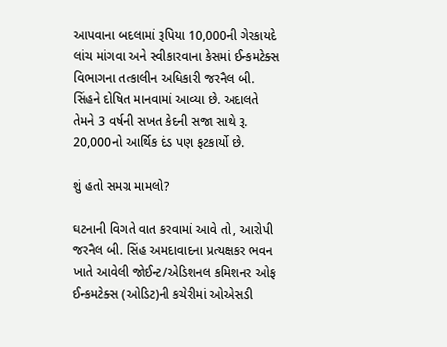આપવાના બદલામાં રૂપિયા 10,000ની ગેરકાયદે લાંચ માંગવા અને સ્વીકારવાના કેસમાં ઈન્કમટેક્સ વિભાગના તત્કાલીન અધિકારી જરનૈલ બી. સિંહને દોષિત માનવામાં આવ્યા છે. અદાલતે તેમને 3 વર્ષની સખત કેદની સજા સાથે રૂ. 20,000નો આર્થિક દંડ પણ ફટકાર્યો છે.

શું હતો સમગ્ર મામલો?

ઘટનાની વિગતે વાત કરવામાં આવે તો, આરોપી જરનૈલ બી. સિંહ અમદાવાદના પ્રત્યક્ષકર ભવન ખાતે આવેલી જોઈન્ટ/એડિશનલ કમિશનર ઓફ ઈન્કમટેક્સ (ઓડિટ)ની કચેરીમાં ઓએસડી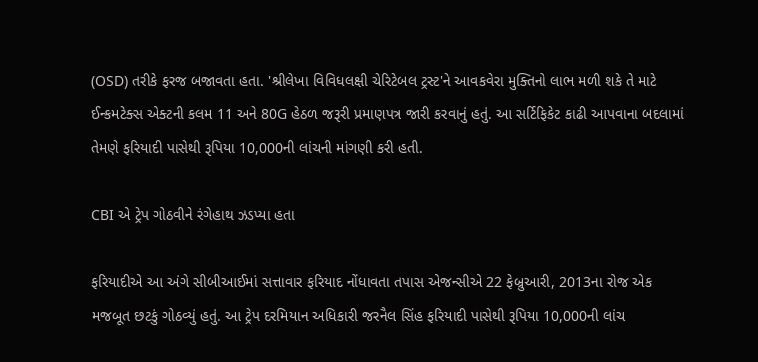(OSD) તરીકે ફરજ બજાવતા હતા. 'શ્રીલેખા વિવિધલક્ષી ચેરિટેબલ ટ્રસ્ટ'ને આવકવેરા મુક્તિનો લાભ મળી શકે તે માટે ઈન્કમટેક્સ એક્ટની કલમ 11 અને 80G હેઠળ જરૂરી પ્રમાણપત્ર જારી કરવાનું હતું. આ સર્ટિફિકેટ કાઢી આપવાના બદલામાં તેમણે ફરિયાદી પાસેથી રૂપિયા 10,000ની લાંચની માંગણી કરી હતી.

CBI એ ટ્રેપ ગોઠવીને રંગેહાથ ઝડપ્યા હતા

ફરિયાદીએ આ અંગે સીબીઆઈમાં સત્તાવાર ફરિયાદ નોંધાવતા તપાસ એજન્સીએ 22 ફેબ્રુઆરી, 2013ના રોજ એક મજબૂત છટકું ગોઠવ્યું હતું. આ ટ્રેપ દરમિયાન અધિકારી જરનૈલ સિંહ ફરિયાદી પાસેથી રૂપિયા 10,000ની લાંચ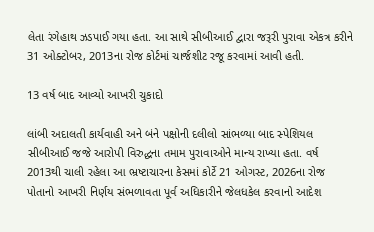લેતા રંગેહાથ ઝડપાઈ ગયા હતા. આ સાથે સીબીઆઈ દ્વારા જરૂરી પુરાવા એકત્ર કરીને 31 ઓક્ટોબર, 2013ના રોજ કોર્ટમાં ચાર્જશીટ રજૂ કરવામાં આવી હતી.

13 વર્ષ બાદ આવ્યો આખરી ચુકાદો

લાંબી અદાલતી કાર્યવાહી અને બંને પક્ષોની દલીલો સાંભળ્યા બાદ સ્પેશિયલ સીબીઆઈ જજે આરોપી વિરુદ્ધના તમામ પુરાવાઓને માન્ય રાખ્યા હતા. વર્ષ 2013થી ચાલી રહેલા આ ભ્રષ્ટાચારના કેસમાં કોર્ટે 21 ઓગસ્ટ, 2026ના રોજ પોતાનો આખરી નિર્ણય સંભળાવતા પૂર્વ અધિકારીને જેલધકેલ કરવાનો આદેશ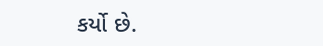કર્યો છે.